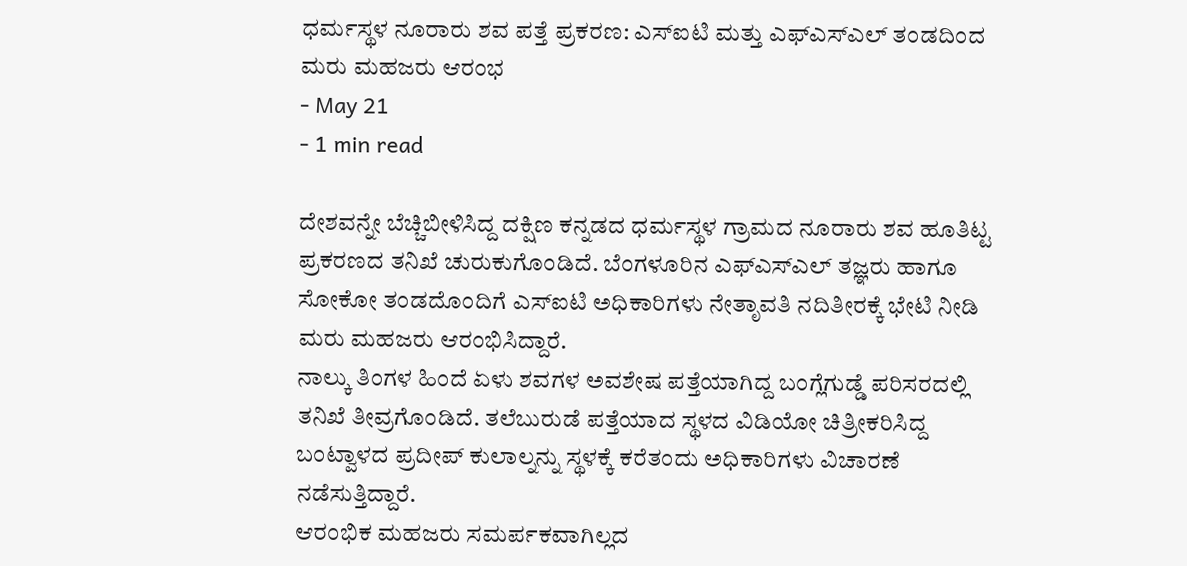ಧರ್ಮಸ್ಥಳ ನೂರಾರು ಶವ ಪತ್ತೆ ಪ್ರಕರಣ: ಎಸ್ಐಟಿ ಮತ್ತು ಎಫ್ಎಸ್ಎಲ್ ತಂಡದಿಂದ ಮರು ಮಹಜರು ಆರಂಭ
- May 21
- 1 min read

ದೇಶವನ್ನೇ ಬೆಚ್ಚಿಬೀಳಿಸಿದ್ದ ದಕ್ಷಿಣ ಕನ್ನಡದ ಧರ್ಮಸ್ಥಳ ಗ್ರಾಮದ ನೂರಾರು ಶವ ಹೂತಿಟ್ಟ ಪ್ರಕರಣದ ತನಿಖೆ ಚುರುಕುಗೊಂಡಿದೆ. ಬೆಂಗಳೂರಿನ ಎಫ್ಎಸ್ಎಲ್ ತಜ್ಞರು ಹಾಗೂ ಸೋಕೋ ತಂಡದೊಂದಿಗೆ ಎಸ್ಐಟಿ ಅಧಿಕಾರಿಗಳು ನೇತೃಾವತಿ ನದಿತೀರಕ್ಕೆ ಭೇಟಿ ನೀಡಿ ಮರು ಮಹಜರು ಆರಂಭಿಸಿದ್ದಾರೆ.
ನಾಲ್ಕು ತಿಂಗಳ ಹಿಂದೆ ಏಳು ಶವಗಳ ಅವಶೇಷ ಪತ್ತೆಯಾಗಿದ್ದ ಬಂಗ್ಲೆಗುಡ್ಡೆ ಪರಿಸರದಲ್ಲಿ ತನಿಖೆ ತೀವ್ರಗೊಂಡಿದೆ. ತಲೆಬುರುಡೆ ಪತ್ತೆಯಾದ ಸ್ಥಳದ ವಿಡಿಯೋ ಚಿತ್ರೀಕರಿಸಿದ್ದ ಬಂಟ್ವಾಳದ ಪ್ರದೀಪ್ ಕುಲಾಲ್ನನ್ನು ಸ್ಥಳಕ್ಕೆ ಕರೆತಂದು ಅಧಿಕಾರಿಗಳು ವಿಚಾರಣೆ ನಡೆಸುತ್ತಿದ್ದಾರೆ.
ಆರಂಭಿಕ ಮಹಜರು ಸಮರ್ಪಕವಾಗಿಲ್ಲದ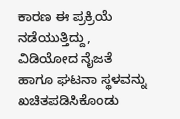ಕಾರಣ ಈ ಪ್ರಕ್ರಿಯೆ ನಡೆಯುತ್ತಿದ್ದು, ವಿಡಿಯೋದ ನೈಜತೆ ಹಾಗೂ ಘಟನಾ ಸ್ಥಳವನ್ನು ಖಚಿತಪಡಿಸಿಕೊಂಡು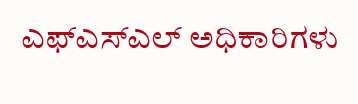ಎಫ್ಎಸ್ಎಲ್ ಅಧಿಕಾರಿಗಳು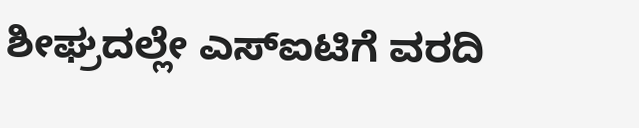ಶೀಘ್ರದಲ್ಲೇ ಎಸ್ಐಟಿಗೆ ವರದಿ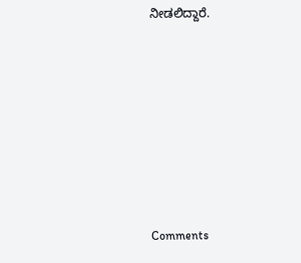ನೀಡಲಿದ್ದಾರೆ.







Comments